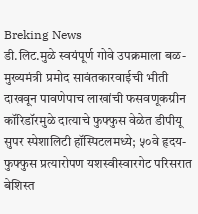Breking News
डी.लिट.मुळे स्वयंपूर्ण गोवे उपक्रमाला बळ-मुख्यमंत्री प्रमोद सावंतकारवाईची भीती दाखवून पावणेपाच लाखांची फसवणूकग्रीन कॉरिडॉरमुळे दात्याचे फुफ्फुस वेळेत डीपीयू सुपर स्पेशालिटी हॉस्पिटलमध्ये; ५०वे हृदय-फुफ्फुस प्रत्यारोपण यशस्वीस्वारगेट परिसरात बेशिस्त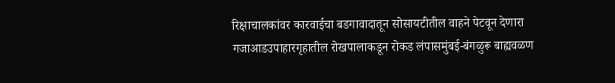रिक्षाचालकांवर कारवाईचा बडगावादातून सोसायटीतील वाहने पेटवून देणारा गजाआडउपाहारगृहातील रोखपालाकडून रोकड लंपासमुंबई-बंगळुरू बाह्यवळण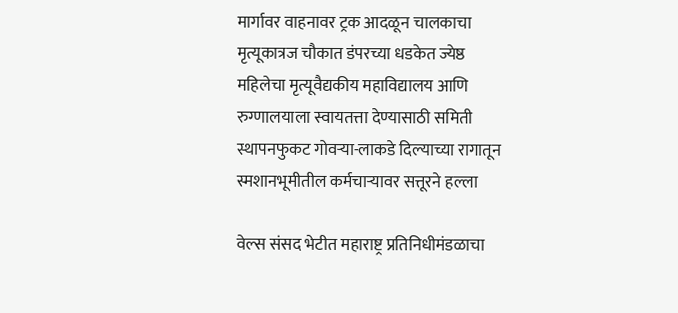मार्गावर वाहनावर ट्रक आदळून चालकाचा मृत्यूकात्रज चौकात डंपरच्या धडकेत ज्येष्ठ महिलेचा मृत्यूवैद्यकीय महाविद्यालय आणि रुग्णालयाला स्वायतत्ता देण्यासाठी समिती स्थापनफुकट गोवऱ्या-लाकडे दिल्याच्या रागातून स्मशानभूमीतील कर्मचाऱ्यावर सत्तूरने हल्ला

वेल्स संसद भेटीत महाराष्ट्र प्रतिनिधीमंडळाचा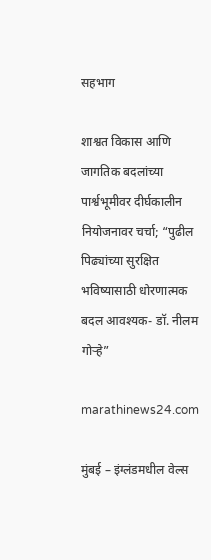सहभाग

शाश्वत विकास आणि जागतिक बदलांच्या पार्श्वभूमीवर दीर्घकालीन नियोजनावर चर्चा; “पुढील पिढ्यांच्या सुरक्षित भविष्यासाठी धोरणात्मक बदल आवश्यक- डॉ. नीलम गोऱ्हे”

marathinews24.com

मुंबई – इंग्लंडमधील वेल्स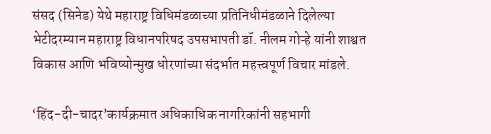संसद (सिनेड) येथे महाराष्ट्र विधिमंडळाच्या प्रतिनिधीमंडळाने दिलेल्या भेटीदरम्यान महाराष्ट्र विधानपरिषद उपसभापती डॉ. नीलम गोऱ्हे यांनी शाश्वत विकास आणि भविष्योन्मुख धोरणांच्या संदर्भात महत्त्वपूर्ण विचार मांडले.

‘हिंद-दी-चादर’कार्यक्रमात अधिकाधिक नागरिकांनी सहभागी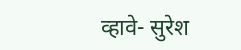व्हावे- सुरेश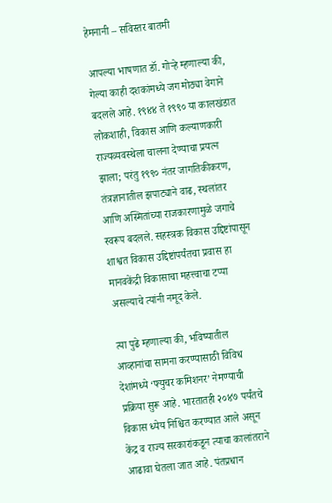हेमनानी – सविस्तर बातमी

आपल्या भाषणात डॉ. गोऱ्हे म्हणाल्या की, गेल्या काही दशकांमध्ये जग मोठ्या वेगाने बदलले आहे. १९४४ ते १९९० या कालखंडात लोकशाही, विकास आणि कल्याणकारी राज्यव्यवस्थेला चालना देण्याचा प्रयत्न झाला; परंतु १९९० नंतर जागतिकीकरण, तंत्रज्ञानातील झपाट्याने वाढ, स्थलांतर आणि अस्मितांच्या राजकारणामुळे जगाचे स्वरूप बदलले. सहस्त्रक विकास उद्दिष्टांपासून शाश्वत विकास उद्दिष्टांपर्यंतचा प्रवास हा मानवकेंद्री विकासाचा महत्त्वाचा टप्पा असल्याचे त्यांनी नमूद केले.

त्या पुढे म्हणाल्या की, भविष्यातील आव्हानांचा सामना करण्यासाठी विविध देशांमध्ये ‘फ्युचर कमिशनर’ नेमण्याची प्रक्रिया सुरू आहे. भारतातही २०४७ पर्यंतचे विकास ध्येय निश्चित करण्यात आले असून केंद्र व राज्य सरकारांकडून त्याचा कालांतराने आढावा घेतला जात आहे. पंतप्रधान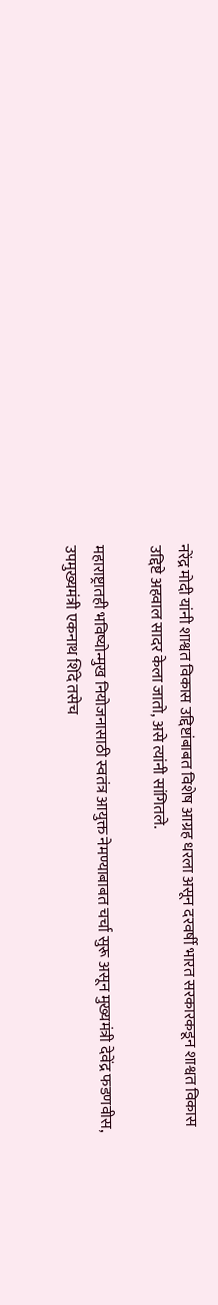नरेंद्र मोदी यांनी शाश्वत विकास उद्दिष्टांबाबत विशेष आग्रह धरला असून दरवर्षी भारत सरकारकडून शाश्वत विकास उद्दिष्टे अहवाल सादर केला जातो, असे त्यांनी सांगितले.

महाराष्ट्रातही भविष्योन्मुख नियोजनासाठी स्वतंत्र आयुक्त नेमण्याबाबत चर्चा सुरू असून मुख्यमंत्री देवेंद्र फडणवीस, उपमुख्यमंत्री एकनाथ शिंदे तसेच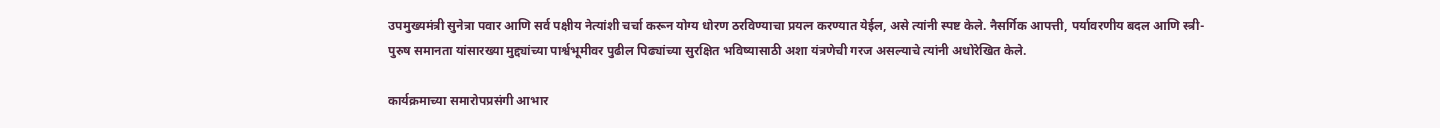उपमुख्यमंत्री सुनेत्रा पवार आणि सर्व पक्षीय नेत्यांशी चर्चा करून योग्य धोरण ठरविण्याचा प्रयत्न करण्यात येईल, असे त्यांनी स्पष्ट केले. नैसर्गिक आपत्ती, पर्यावरणीय बदल आणि स्त्री-पुरुष समानता यांसारख्या मुद्द्यांच्या पार्श्वभूमीवर पुढील पिढ्यांच्या सुरक्षित भविष्यासाठी अशा यंत्रणेची गरज असल्याचे त्यांनी अधोरेखित केले.

कार्यक्रमाच्या समारोपप्रसंगी आभार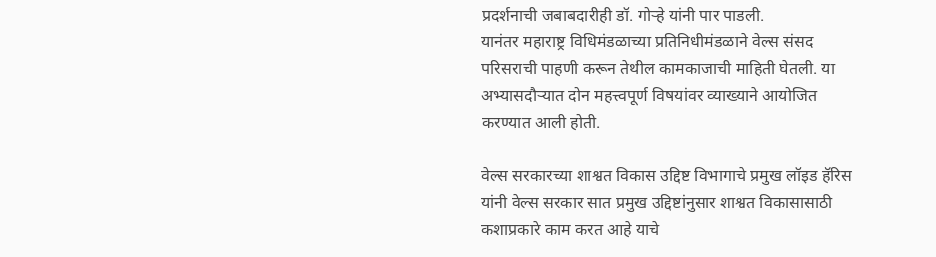प्रदर्शनाची जबाबदारीही डॉ. गोऱ्हे यांनी पार पाडली.
यानंतर महाराष्ट्र विधिमंडळाच्या प्रतिनिधीमंडळाने वेल्स संसद परिसराची पाहणी करून तेथील कामकाजाची माहिती घेतली. या अभ्यासदौऱ्यात दोन महत्त्वपूर्ण विषयांवर व्याख्याने आयोजित करण्यात आली होती.

वेल्स सरकारच्या शाश्वत विकास उद्दिष्ट विभागाचे प्रमुख लॉइड हॅरिस यांनी वेल्स सरकार सात प्रमुख उद्दिष्टांनुसार शाश्वत विकासासाठी कशाप्रकारे काम करत आहे याचे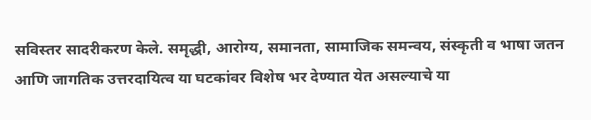सविस्तर सादरीकरण केले. समृद्धी, आरोग्य, समानता, सामाजिक समन्वय, संस्कृती व भाषा जतन आणि जागतिक उत्तरदायित्व या घटकांवर विशेष भर देण्यात येत असल्याचे या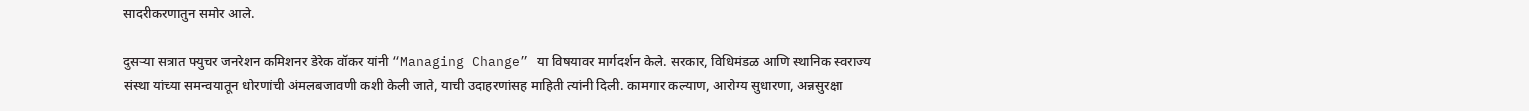सादरीकरणातुन समोर आले.

दुसऱ्या सत्रात फ्युचर जनरेशन कमिशनर डेरेक वॉकर यांनी “Managing Change” या विषयावर मार्गदर्शन केले. सरकार, विधिमंडळ आणि स्थानिक स्वराज्य संस्था यांच्या समन्वयातून धोरणांची अंमलबजावणी कशी केली जाते, याची उदाहरणांसह माहिती त्यांनी दिली. कामगार कल्याण, आरोग्य सुधारणा, अन्नसुरक्षा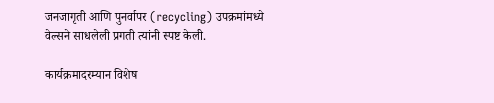जनजागृती आणि पुनर्वापर (recycling) उपक्रमांमध्ये वेल्सने साधलेली प्रगती त्यांनी स्पष्ट केली.

कार्यक्रमादरम्यान विशेष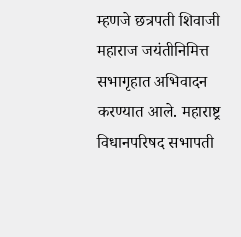म्हणजे छत्रपती शिवाजी महाराज जयंतीनिमित्त सभागृहात अभिवादन करण्यात आले. महाराष्ट्र विधानपरिषद सभापती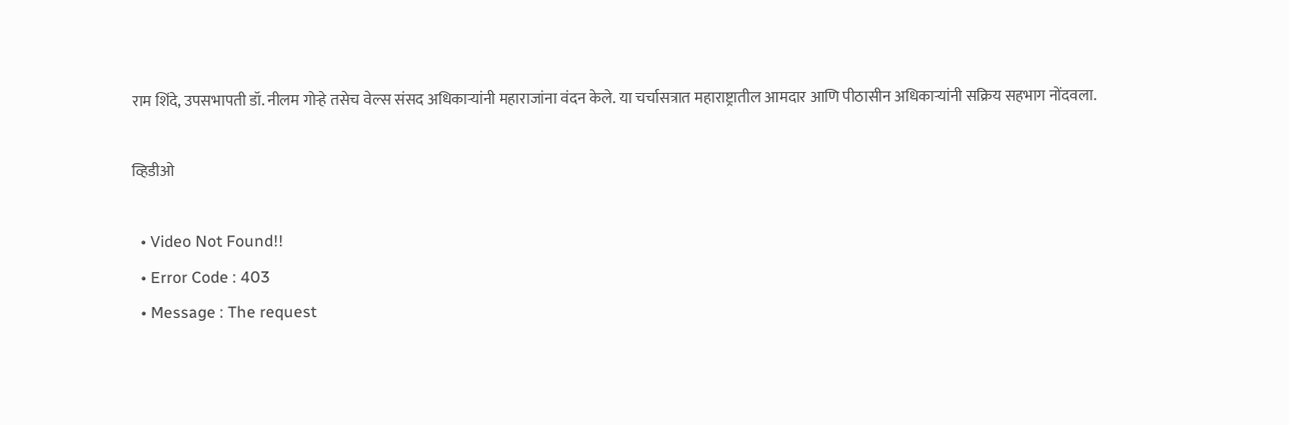राम शिंदे, उपसभापती डॉ. नीलम गोऱ्हे तसेच वेल्स संसद अधिकाऱ्यांनी महाराजांना वंदन केले. या चर्चासत्रात महाराष्ट्रातील आमदार आणि पीठासीन अधिकाऱ्यांनी सक्रिय सहभाग नोंदवला.

व्हिडीओ

  • Video Not Found!!
  • Error Code : 403
  • Message : The request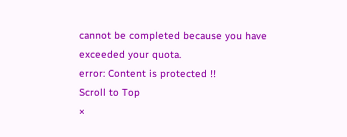cannot be completed because you have exceeded your quota.
error: Content is protected !!
Scroll to Top
×